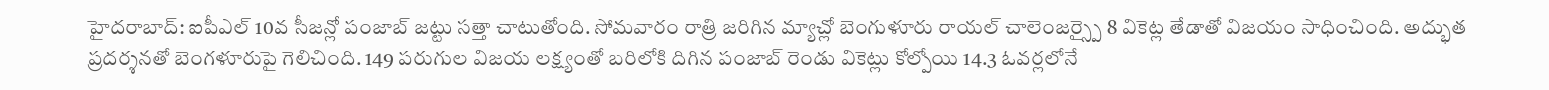హైదరాబాద్: ఐపీఎల్ 10వ సీజన్లో పంజాబ్ జట్టు సత్తా చాటుతోంది. సోమవారం రాత్రి జరిగిన మ్యాచ్లో బెంగుళూరు రాయల్ చాలెంజర్స్పై 8 వికెట్ల తేడాతో విజయం సాధించింది. అద్భుత ప్రదర్శనతో బెంగళూరుపై గెలిచింది. 149 పరుగుల విజయ లక్ష్యంతో బరిలోకి దిగిన పంజాబ్ రెండు వికెట్లు కోల్పోయి 14.3 ఓవర్లలోనే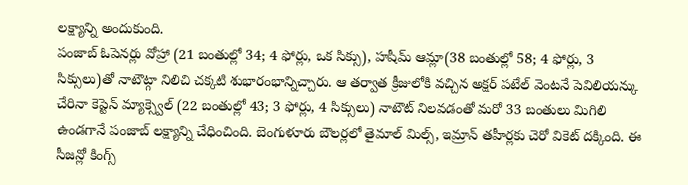లక్ష్యాన్ని అందుకుంది.
పంజాబ్ ఓపెనర్లు వోహ్రా (21 బంతుల్లో 34; 4 ఫోర్లు, ఒక సిక్సు), హషీమ్ ఆమ్లా(38 బంతుల్లో 58; 4 ఫోర్లు, 3 సిక్సులు)తో నాటౌట్గా నిలిచి చక్కటి శుభారంభాన్నిచ్చారు. ఆ తర్వాత క్రీజులోకి వచ్చిన అక్షర్ పటేల్ వెంటనే పెవిలియన్కు చేరినా కెప్టెన్ మ్యాక్స్వెల్ (22 బంతుల్లో 43; 3 ఫోర్లు, 4 సిక్సులు) నాటౌట్ నిలవడంతో మరో 33 బంతులు మిగిలి ఉండగానే పంజాబ్ లక్ష్యాన్ని చేధించింది. బెంగుళూరు బౌలర్లలో తైమాల్ మిల్స్, ఇమ్రాన్ తహీర్లకు చెరో వికెట్ దక్కింది. ఈ సీజన్లో కింగ్స్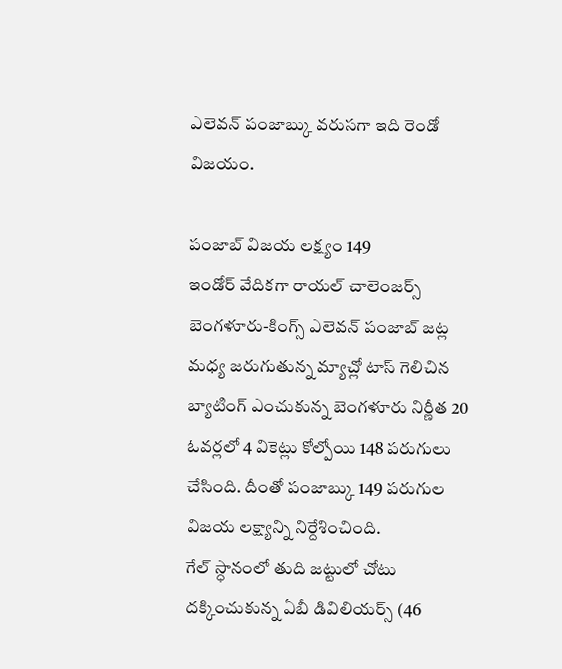ఎలెవన్ పంజాబ్కు వరుసగా ఇది రెండో విజయం.

పంజాబ్ విజయ లక్ష్యం 149
ఇండోర్ వేదికగా రాయల్ చాలెంజర్స్ బెంగళూరు-కింగ్స్ ఎలెవన్ పంజాబ్ జట్ల మధ్య జరుగుతున్న మ్యాచ్లో టాస్ గెలిచిన బ్యాటింగ్ ఎంచుకున్న బెంగళూరు నిర్ణీత 20 ఓవర్లలో 4 వికెట్లు కోల్పోయి 148 పరుగులు చేసింది. దీంతో పంజాబ్కు 149 పరుగుల విజయ లక్ష్యాన్ని నిర్దేశించింది.
గేల్ స్ధానంలో తుది జట్టులో చోటు దక్కించుకున్న ఏబీ డివిలియర్స్ (46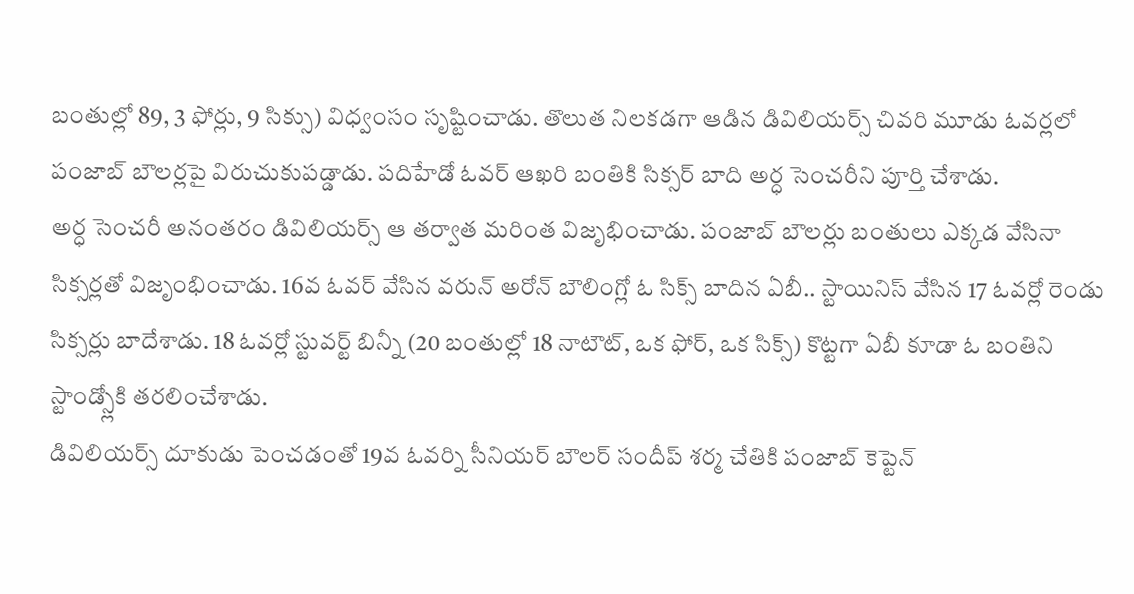బంతుల్లో 89, 3 ఫోర్లు, 9 సిక్సు) విధ్వంసం సృష్టించాడు. తొలుత నిలకడగా ఆడిన డివిలియర్స్ చివరి మూడు ఓవర్లలో పంజాబ్ బౌలర్లపై విరుచుకుపడ్డాడు. పదిహేడో ఓవర్ ఆఖరి బంతికి సిక్సర్ బాది అర్ధ సెంచరీని పూర్తి చేశాడు.
అర్ధ సెంచరీ అనంతరం డివిలియర్స్ ఆ తర్వాత మరింత విజృభించాడు. పంజాబ్ బౌలర్లు బంతులు ఎక్కడ వేసినా సిక్సర్లతో విజృంభించాడు. 16వ ఓవర్ వేసిన వరున్ అరోన్ బౌలింగ్లో ఓ సిక్స్ బాదిన ఏబీ.. స్టాయినిస్ వేసిన 17 ఓవర్లో రెండు సిక్సర్లు బాదేశాడు. 18 ఓవర్లో స్టువర్ట్ బిన్నీ (20 బంతుల్లో 18 నాటౌట్, ఒక ఫోర్, ఒక సిక్స్) కొట్టగా ఏబీ కూడా ఓ బంతిని స్టాండ్స్లోకి తరలించేశాడు.
డివిలియర్స్ దూకుడు పెంచడంతో 19వ ఓవర్ని సీనియర్ బౌలర్ సందీప్ శర్మ చేతికి పంజాబ్ కెప్టెన్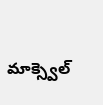మాక్స్వెల్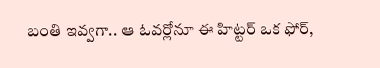బంతి ఇవ్వగా.. ఆ ఓవర్లోనూ ఈ హిట్టర్ ఒక ఫోర్,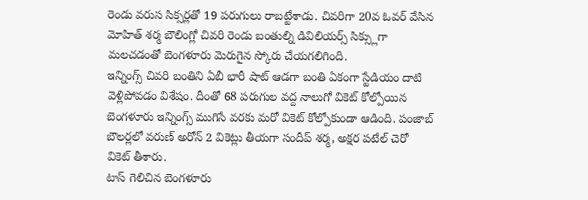రెండు వరుస సిక్సర్లతో 19 పరుగులు రాబట్టేశాడు. చివరిగా 20వ ఓవర్ వేసిన మోహిత్ శర్మ బౌలింగ్లో చివరి రెండు బంతుల్ని డివిలియర్స్ సిక్స్లుగా మలచడంతో బెంగళూరు మెరుగైన స్కోరు చేయగలిగింది.
ఇన్నింగ్స్ చివరి బంతిని ఏబీ భారీ షాట్ ఆడగా బంతి ఏకంగా స్టేడియం దాటి వెళ్లిపోవడం విశేషం. దీంతో 68 పరుగుల వద్ద నాలుగో వికెట్ కోల్పోయిన బెంగళూరు ఇన్నింగ్స్ ముగిసే వరకు మరో వికెట్ కోల్పోకుండా ఆడింది. పంజాబ్ బౌలర్లలో వరుణ్ అరోన్ 2 వికెట్లు తీయగా సందీప్ శర్మ, అక్షర పటేల్ చెరో వికెట్ తీశారు.
టాస్ గెలిచిన బెంగళూరు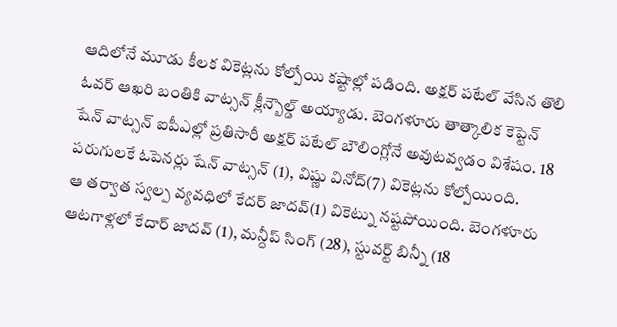ఆదిలోనే మూడు కీలక వికెట్లను కోల్పోయి కష్టాల్లో పడింది. అక్షర్ పటేల్ వేసిన తొలి ఓవర్ ఆఖరి బంతికి వాట్సన్ క్లీన్బౌల్డ్ అయ్యాడు. బెంగళూరు తాత్కాలిక కెప్టెన్ షేన్ వాట్సన్ ఐపీఎల్లో ప్రతిసారీ అక్షర్ పటేల్ బౌలింగ్లోనే అవుటవ్వడం విశేషం. 18 పరుగులకే ఓపెనర్లు షేన్ వాట్సన్ (1), విష్ణు వినోద్(7) వికెట్లను కోల్పోయింది.
ఆ తర్వాత స్వల్ప వ్యవధిలో కేదర్ జాదవ్(1) వికెట్ను నష్టపోయింది. బెంగళూరు ఆటగాళ్లలో కేదార్ జాదవ్ (1), మన్దీప్ సింగ్ (28), స్టువర్ట్ బిన్నీ (18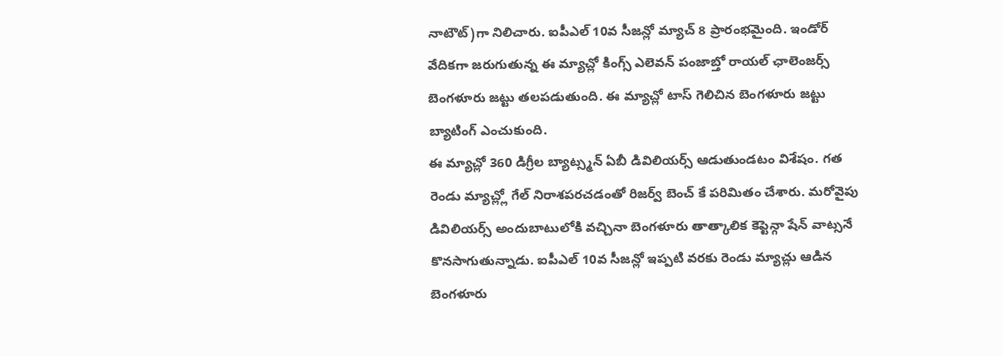నాటౌట్)గా నిలిచారు. ఐపీఎల్ 10వ సీజన్లో మ్యాచ్ 8 ప్రారంభమైంది. ఇండోర్ వేదికగా జరుగుతున్న ఈ మ్యాచ్లో కింగ్స్ ఎలెవన్ పంజాబ్తో రాయల్ ఛాలెంజర్స్ బెంగళూరు జట్టు తలపడుతుంది. ఈ మ్యాచ్లో టాస్ గెలిచిన బెంగళూరు జట్టు బ్యాటింగ్ ఎంచుకుంది.
ఈ మ్యాచ్లో 360 డిగ్రీల బ్యాట్స్మన్ ఏబీ డివిలియర్స్ ఆడుతుండటం విశేషం. గత రెండు మ్యాచ్ల్లో గేల్ నిరాశపరచడంతో రిజర్వ్ బెంచ్ కే పరిమితం చేశారు. మరోవైపు డివిలియర్స్ అందుబాటులోకి వచ్చినా బెంగళూరు తాత్కాలిక కెప్టెన్గా షేన్ వాట్సనే కొనసాగుతున్నాడు. ఐపీఎల్ 10వ సీజన్లో ఇప్పటి వరకు రెండు మ్యాచ్లు ఆడిన బెంగళూరు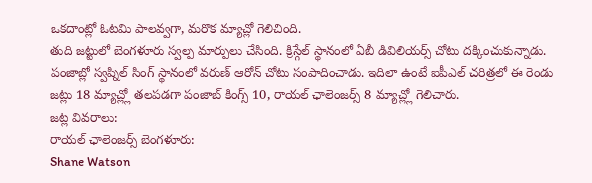ఒకదాంట్లో ఓటమి పాలవ్వగా, మరొక మ్యాచ్లో గెలిచింది.
తుది జట్టులో బెంగళూరు స్వల్ప మార్పులు చేసింది. క్రిస్గేల్ స్థానంలో ఏబీ డివిలియర్స్ చోటు దక్కించుకున్నాడు. పంజాబ్లో స్వప్నిల్ సింగ్ స్థానంలో వరుణ్ ఆరోన్ చోటు సంపాదించాడు. ఇదిలా ఉంటే ఐపీఎల్ చరిత్రలో ఈ రెండు జట్లు 18 మ్యాచ్ల్లో తలపడగా పంజాబ్ కింగ్స్ 10, రాయల్ ఛాలెంజర్స్ 8 మ్యాచ్ల్లో గెలిచారు.
జట్ల వివరాలు:
రాయల్ ఛాలెంజర్స్ బెంగళూరు:
Shane Watson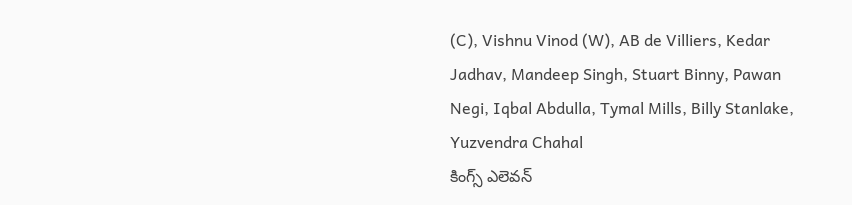(C), Vishnu Vinod (W), AB de Villiers, Kedar Jadhav, Mandeep Singh, Stuart Binny, Pawan Negi, Iqbal Abdulla, Tymal Mills, Billy Stanlake, Yuzvendra Chahal
కింగ్స్ ఎలెవన్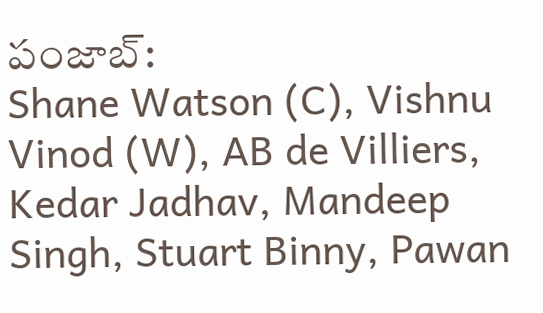పంజాబ్:
Shane Watson (C), Vishnu Vinod (W), AB de Villiers, Kedar Jadhav, Mandeep Singh, Stuart Binny, Pawan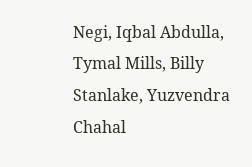Negi, Iqbal Abdulla, Tymal Mills, Billy Stanlake, Yuzvendra Chahal